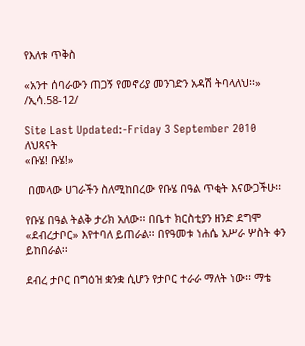የእለቱ ጥቅስ

«አንተ ሰባራውን ጠጋኝ የመኖሪያ መንገድን አዳሽ ትባላለህ፡፡» /ኢሳ.58-12/

Site Last Updated:-Friday 3 September 2010
ለህጻናት
«ቡሄ! ቡሄ!»

 በመላው ሀገራችን ስለሚከበረው የቡሄ በዓል ጥቂት እናውጋችሁ፡፡

የቡሄ በዓል ትልቅ ታሪክ አለው፡፡ በቤተ ክርስቲያን ዘንድ ደግሞ «ደብረታቦር» እየተባለ ይጠራል፡፡ በየዓመቱ ነሐሴ አሥራ ሦስት ቀን ይከበራል፡፡

ደብረ ታቦር በግዕዝ ቋንቋ ሲሆን የታቦር ተራራ ማለት ነው፡፡ ማቴ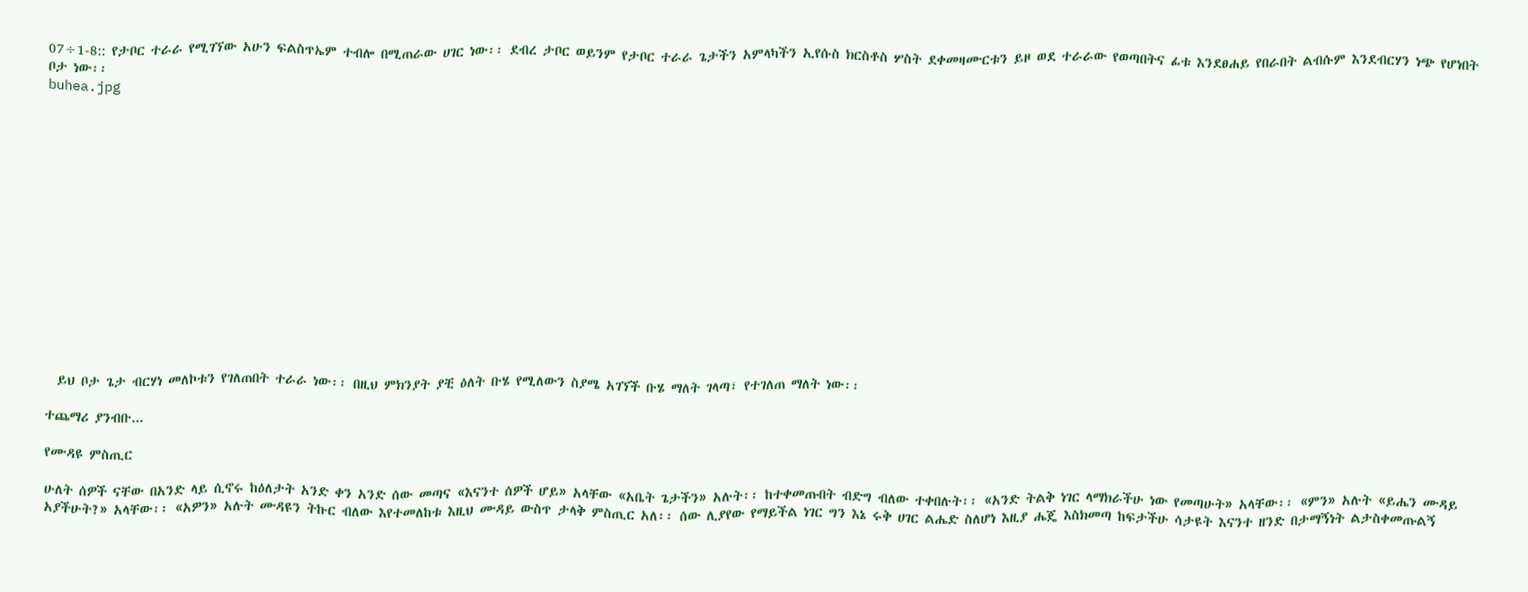07÷1-8:: የታቦር ተራራ የሚገኘው አሁን ፍልስጥኤም ተብሎ በሚጠራው ሀገር ነው፡፡ ደብረ ታቦር ወይንም የታቦር ተራራ ጌታችን አምላካችን ኢየሱስ ክርስቶስ ሦስት ደቀመዛሙርቱን ይዞ ወደ ተራራው የወጣበትና ፊቱ እንደፀሐይ የበራበት ልብሱም እንደብርሃን ነጭ የሆነበት ቦታ ነው፡፡
buhea.jpg















  ይህ ቦታ ጌታ ብርሃነ መለኮቱን የገለጠበት ተራራ ነው፡፡ በዚህ ምክንያት ያቺ ዕለት ቡሄ የሚለውን ስያሜ አገኘች ቡሄ ማለት ገላጣ፣ የተገለጠ ማለት ነው፡፡

ተጨማሪ ያንብቡ...

የሙዳዩ ምስጢር

ሁለት ሰዎች ናቸው በአንድ ላይ ሲኖሩ ከዕለታት አንድ ቀን አንድ ሰው መጣና «እናንተ ሰዎች ሆይ» አላቸው «አቤት ጌታችን» አሉት፡፡ ከተቀመጡበት ብድግ ብለው ተቀበሉት፡፡ «አንድ ትልቅ ነገር ላማክራችሁ ነው የመጣሁት» አላቸው፡፡ «ምን» አሉት «ይሔን ሙዳይ አያችሁት?» አላቸው፡፡ «አዎን» አሉት ሙዳዩን ትኩር ብለው እየተመለከቱ እዚህ ሙዳይ ውስጥ ታላቅ ምስጢር አለ፡፡ ሰው ሊያየው የማይችል ነገር ግን እኔ ሩቅ ሀገር ልሔድ ስለሆነ እዚያ ሔጄ እስክመጣ ከፍታችሁ ሳታዩት እናንተ ዘንድ በታማኝነት ልታስቀመጡልኝ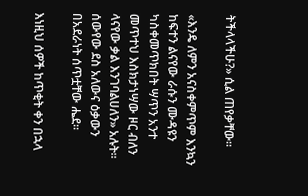ትችላላችሁ?» ሲል ጠየቃቸው፡፡

«እንዴ ለምን አናስቀምጥም እንኳን ከፍተን ልናየው ራሱን ሙዳዩን ካስቀመጥክበት ሣጥን አንተ መጥተህ እስክታነሣው ዞር ብለን ላናየው ቃል እንገባልሀለን» አሉት፡፡ ሰውየው ደስ አለውና ዕቃውን በአደራነት ሰጥቷቸው ሔደ፡፡

እነዚህ ሰዎች ከጥቂት ቀን በኋላ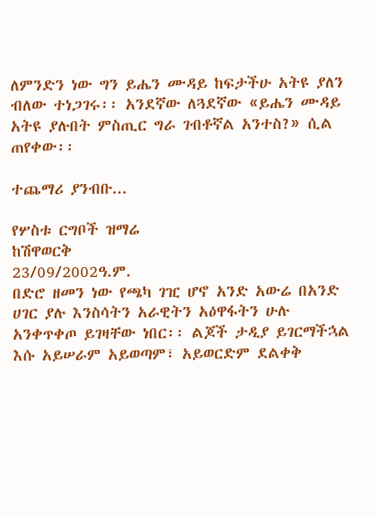ለምንድን ነው ግን ይሔን ሙዳይ ከፍታችሁ አትዩ ያለን ብለው ተነጋገሩ፡፡ አንደኛው ለጓደኛው «ይሔን ሙዳይ አትዩ ያሉበት ምስጢር ግራ ገብቶኛል አንተስ?» ሲል ጠየቀው፡፡

ተጨማሪ ያንብቡ...

የሦስቱ ርግቦች ዝማሬ
ከሽዋወርቅ
23/09/2002ዓ.ም.
በድሮ ዘመን ነው የጫካ ገዢ ሆኖ አንድ አውሬ በአንድ ሀገር ያሉ እንስሳትን አራዊትን አዕዋፋትን ሁሉ አንቀጥቀጦ ይገዛቸው ነበር፡፡ ልጆች ታዲያ ይገርማችኋል እሱ አይሠራም አይወጣም፣ አይወርድም ደልቀቅ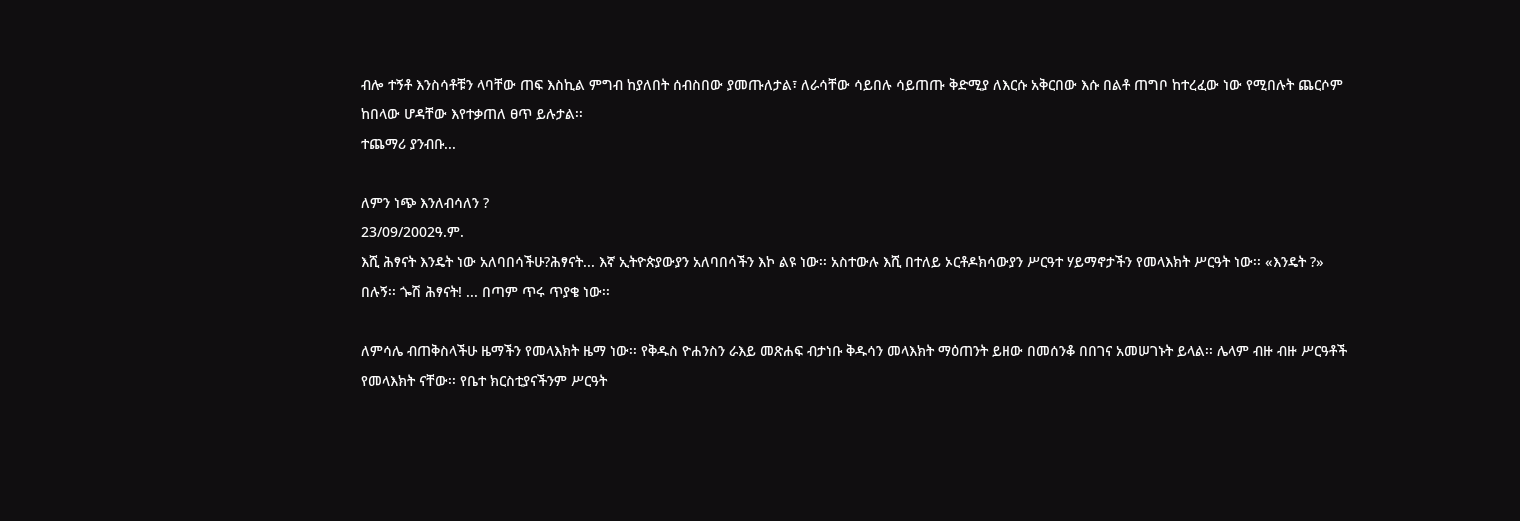ብሎ ተኝቶ እንስሳቶቹን ላባቸው ጠፍ እስኪል ምግብ ከያለበት ሰብስበው ያመጡለታል፣ ለራሳቸው ሳይበሉ ሳይጠጡ ቅድሚያ ለእርሱ አቅርበው እሱ በልቶ ጠግቦ ከተረፈው ነው የሚበሉት ጨርሶም ከበላው ሆዳቸው እየተቃጠለ ፀጥ ይሉታል፡፡
ተጨማሪ ያንብቡ...

ለምን ነጭ እንለብሳለን ?
23/09/2002ዓ.ም.
እሺ ሕፃናት እንዴት ነው አለባበሳችሁ?ሕፃናት... እኛ ኢትዮጵያውያን አለባበሳችን እኮ ልዩ ነው፡፡ አስተውሉ እሺ በተለይ ኦርቶዶክሳውያን ሥርዓተ ሃይማኖታችን የመላእክት ሥርዓት ነው፡፡ «እንዴት ?» በሉኝ፡፡ ጐሽ ሕፃናት! ... በጣም ጥሩ ጥያቄ ነው፡፡

ለምሳሌ ብጠቅስላችሁ ዜማችን የመላእክት ዜማ ነው፡፡ የቅዱስ ዮሐንስን ራእይ መጽሐፍ ብታነቡ ቅዱሳን መላእክት ማዕጠንት ይዘው በመሰንቆ በበገና አመሠገኑት ይላል፡፡ ሌላም ብዙ ብዙ ሥርዓቶች የመላእክት ናቸው፡፡ የቤተ ክርስቲያናችንም ሥርዓት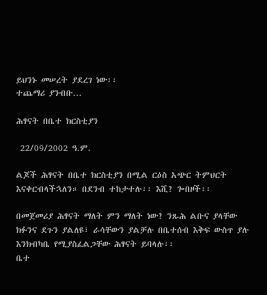ይህንኑ መሠረት ያደረገ ነው፡፡
ተጨማሪ ያንብቡ...

ሕፃናት በቤተ ክርስቲያን

 22/09/2002 ዓ.ም.

ልጆች ሕፃናት በቤተ ክርስቲያን በሚል ርዕስ አጭር ትምህርት እናቀርብላችኋለን። በደንብ ተከታተሉ፡፡ እሺ? ጐበዞች፡፡

በመጀመሪያ ሕፃናት ማለት ምን ማለት ነው? ንጹሕ ልቡና ያላቸው ክፉንና ደጉን ያልለዩ፣ ራሳቸውን ያልቻሉ በቤተሰብ እቅፍ ውስጥ ያሉ እንክብካቤ የሚያስፈልጋቸው ሕፃናት ይባላሉ፡፡
ቤተ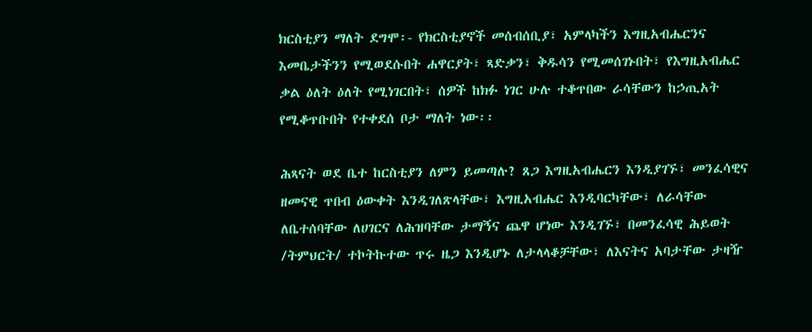ክርስቲያን ማለት ደግሞ፡- የክርስቲያኖች መሰብሰቢያ፣ አምላካችን እግዚአብሔርንና እመቤታችንን የሚወደሱበት ሐዋርያት፣ ጻድቃን፣ ቅዱሳን የሚመሰገኑበት፣ የእግዚአብሔር ቃል ዕለት ዕለት የሚነገርበት፣ ሰዎች ከክፉ ነገር ሁሉ ተቆጥበው ራሳቸውን ከኃጢአት የሚቆጥቡበት የተቀደሰ ቦታ ማለት ነው፡፡

ሕጻናት ወደ ቤተ ከርስቲያን ለምን ይመጣሉ? ጸጋ እግዚአብሔርን እንዲያገኙ፣ መንፈሳዊና ዘመናዊ ጥበብ ዕውቀት እንዲገለጽላቸው፣ እግዚአብሔር እንዲባርካቸው፣ ለራሳቸው ለቤተሰባቸው ለሀገርና ለሕዝባቸው ታማኝና ጨዋ ሆነው እንዲገኙ፣ በመንፈሳዊ ሕይወት /ትምህርት/ ተኮትኩተው ጥሩ ዜጋ እንዲሆኑ ለታላላቆቻቸው፣ ለእናትና አባታቸው ታዛዥ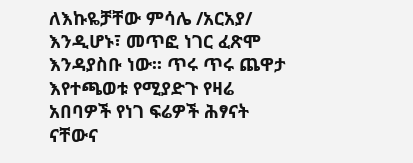ለእኩዬቻቸው ምሳሌ /አርአያ/ እንዲሆኑ፣ መጥፎ ነገር ፈጽሞ እንዳያስቡ ነው፡፡ ጥሩ ጥሩ ጨዋታ እየተጫወቱ የሚያድጉ የዛሬ አበባዎች የነገ ፍሬዎች ሕፃናት ናቸውና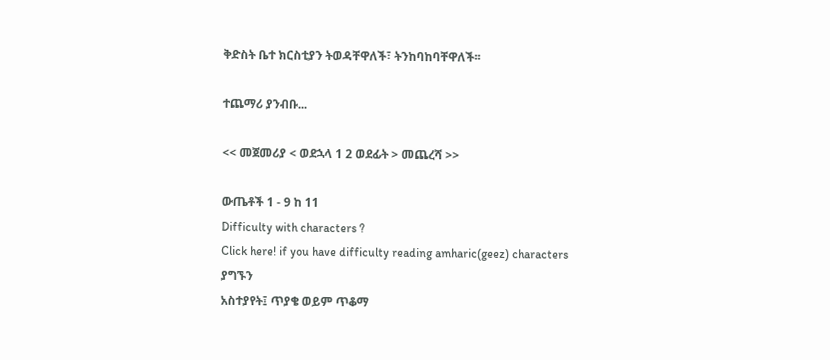ቅድስት ቤተ ክርስቲያን ትወዳቸዋለች፣ ትንከባከባቸዋለች፡፡

ተጨማሪ ያንብቡ...

<< መጀመሪያ < ወደኋላ 1 2 ወደፊት > መጨረሻ >>

ውጤቶች 1 - 9 ከ 11
Difficulty with characters ?
Click here! if you have difficulty reading amharic(geez) characters
ያግኙን
አስተያየት፤ ጥያቄ ወይም ጥቆማ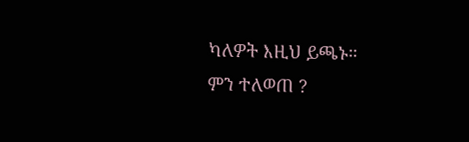ካለዎት እዚህ ይጫኑ።
ምን ተለወጠ ?